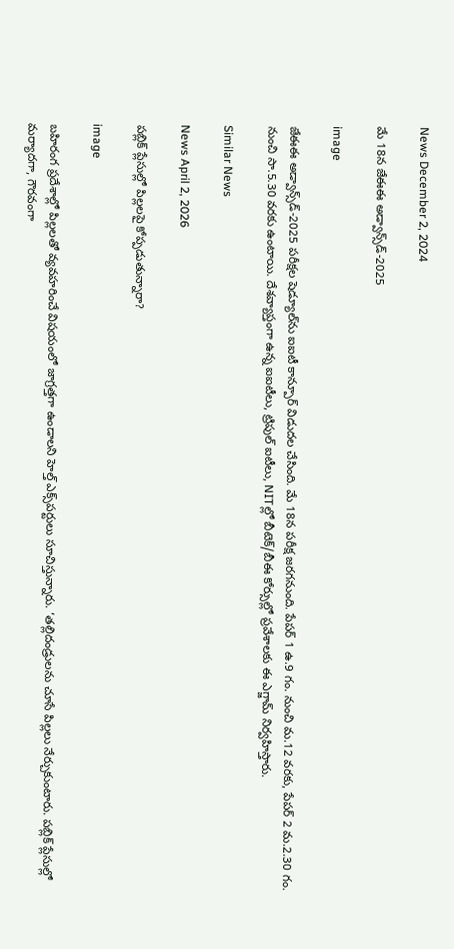News December 2, 2024

మే 18న జేఈఈ అడ్వాన్స్‌డ్-2025

image

జేఈఈ అడ్వాన్స్‌డ్-2025 పరీక్షల షెడ్యూల్‌ను ఐఐటీ కాన్పూర్ విడుదల చేసింది. మే 18న పరీక్ష జరగనుంది. పేపర్ 1 ఉ.9 గం. నుంచి మ.12 వరకు, పేపర్ 2 మ.2.30 గం. నుంచి సా.5.30 వరకు ఉంటాయి. దేశవ్యాప్తంగా ఉన్న ఐఐటీలు, ట్రిపుల్ ఐటీలు, NITల్లో బీటెక్/బీఈ కోర్సుల్లో ప్రవేశాలకు ఈ ఎగ్జామ్ నిర్వహిస్తారు.

Similar News

News April 2, 2026

పబ్లిక్ ప్లేసుల్లో పిల్లలపై కోప్పడుతున్నారా?

image

బహిరంగ ప్రదేశాల్లో పిల్లలతో వ్యవహరించే విషయంలో జాగ్రత్తగా ఉండాలని హెల్త్ ఎక్స్‌పర్టులు సూచిస్తున్నారు. ‘తల్లిదండ్రులను చూసే పిల్లలు నేర్చుకుంటారు. పబ్లిక్ ప్లేసుల్లో మర్యాదగా, గౌరవంగా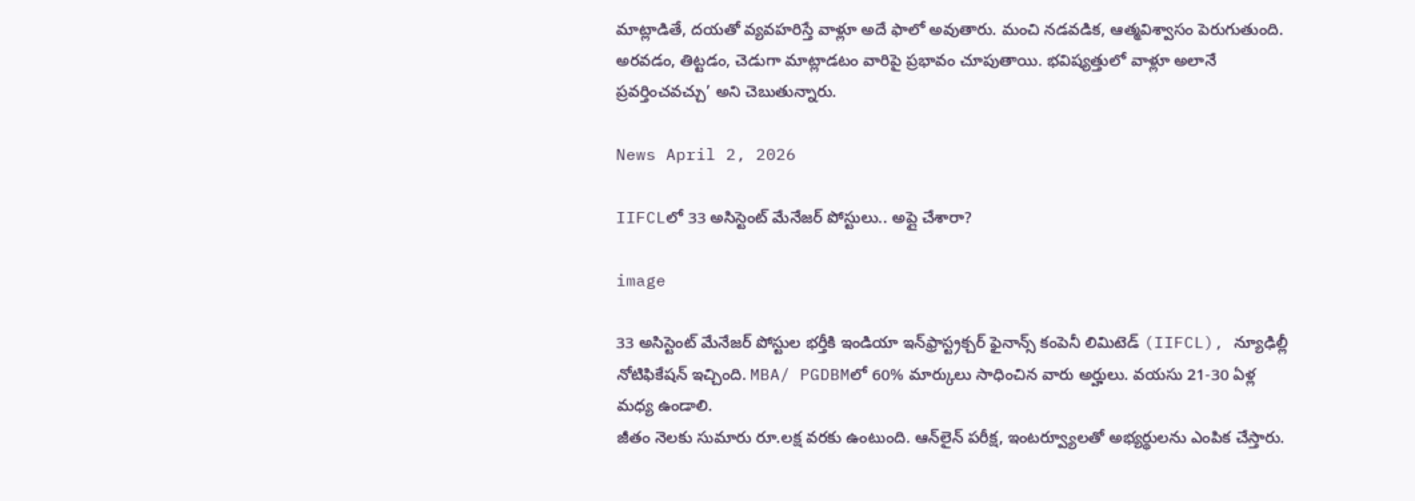మాట్లాడితే, దయతో వ్యవహరిస్తే వాళ్లూ అదే ఫాలో అవుతారు. మంచి నడవడిక, ఆత్మవిశ్వాసం పెరుగుతుంది. అరవడం, తిట్టడం, చెడుగా మాట్లాడటం వారిపై ప్రభావం చూపుతాయి. భవిష్యత్తులో వాళ్లూ అలానే ప్రవర్తించవచ్చు’ అని చెబుతున్నారు.

News April 2, 2026

IIFCLలో 33 అసిస్టెంట్‌ మేనేజర్‌ పోస్టులు.. అప్లై చేశారా?

image

33 అసిస్టెంట్‌ మేనేజర్‌ పోస్టుల భర్తీకి ఇండియా ఇన్‌ఫ్రాస్ట్రక్చర్‌ ఫైనాన్స్‌ కంపెనీ లిమిటెడ్‌ (IIFCL), న్యూఢిల్లీ నోటిఫికేషన్ ఇచ్చింది. MBA/ PGDBMలో 60% మార్కులు సాధించిన వారు అర్హులు. వయసు 21-30 ఏళ్ల మధ్య ఉండాలి.
జీతం నెలకు సుమారు రూ.లక్ష వరకు ఉంటుంది. ఆన్‌లైన్‌ పరీక్ష, ఇంటర్వ్యూలతో అభ్యర్థులను ఎంపిక చేస్తారు.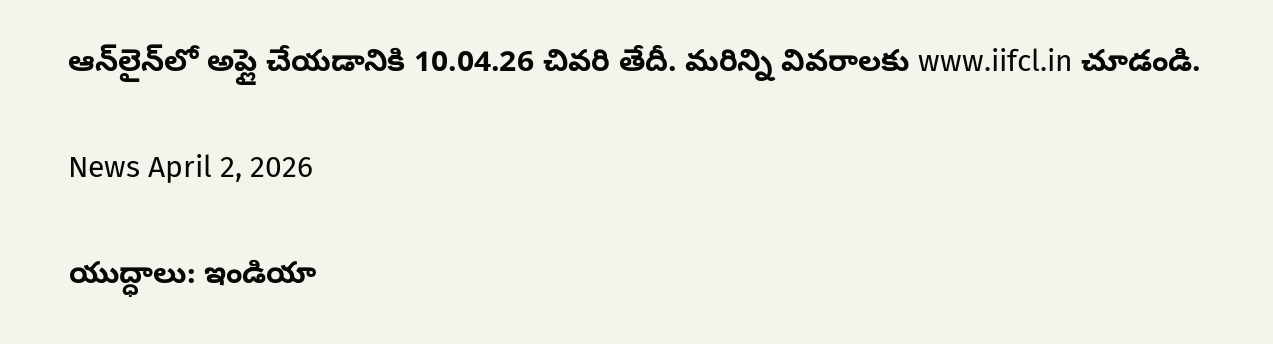ఆన్‌లైన్‌లో అప్లై చేయడానికి 10.04.26 చివరి తేదీ. మరిన్ని వివరాలకు www.iifcl.in చూడండి.

News April 2, 2026

యుద్ధాలు: ఇండియా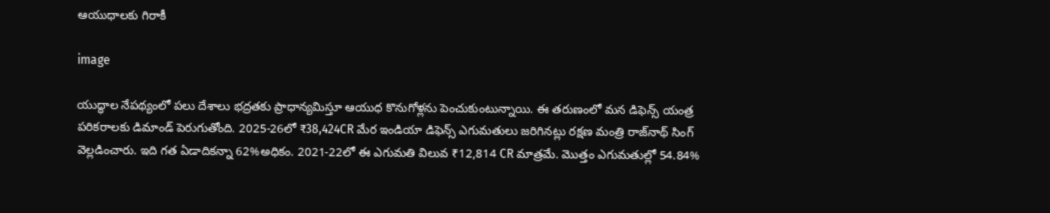ఆయుధాలకు గిరాకీ

image

యుద్ధాల నేపథ్యంలో పలు దేశాలు భద్రతకు ప్రాధాన్యమిస్తూ ఆయుధ కొనుగోళ్లను పెంచుకుంటున్నాయి. ఈ తరుణంలో మన డిఫెన్స్ యంత్ర పరికరాలకు డిమాండ్ పెరుగుతోంది. 2025-26లో ₹38,424CR మేర ఇండియా డిఫెన్స్ ఎగుమతులు జరిగినట్లు రక్షణ మంత్రి రాజ్‌నాథ్ సింగ్ వెల్లడించారు. ఇది గత ఏడాదికన్నా 62%అధికం. 2021-22లో ఈ ఎగుమతి విలువ ₹12,814 CR మాత్రమే. మొత్తం ఎగుమతుల్లో 54.84%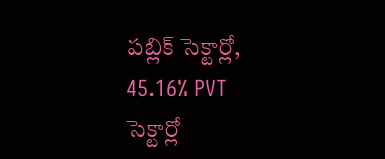పబ్లిక్ సెక్టార్లో, 45.16% PVT సెక్టార్లో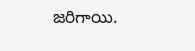జరిగాయి.